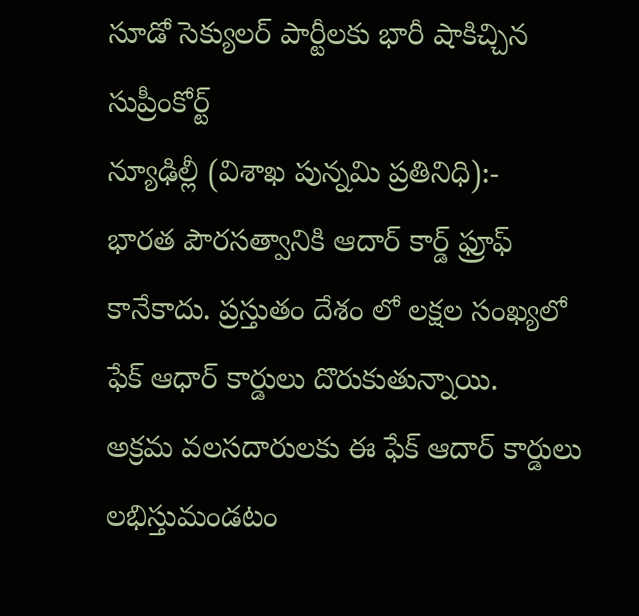సూడో సెక్యులర్ పార్టీలకు భారీ షాకిచ్చిన సుప్రీంకోర్ట్
న్యూఢిల్లీ (విశాఖ పున్నమి ప్రతినిధి):-
భారత పౌరసత్వానికి ఆదార్ కార్డ్ ఫ్రూఫ్ కానేకాదు. ప్రస్తుతం దేశం లో లక్షల సంఖ్యలో ఫేక్ ఆధార్ కార్డులు దొరుకుతున్నాయి.
అక్రమ వలసదారులకు ఈ ఫేక్ ఆదార్ కార్డులు లభిస్తుమండటం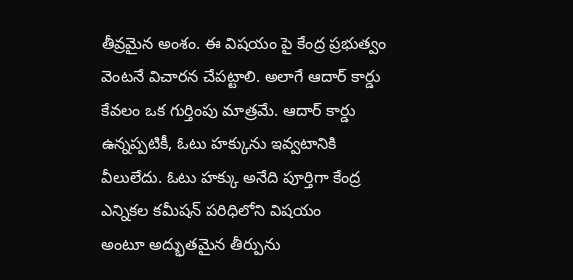తీవ్రమైన అంశం. ఈ విషయం పై కేంద్ర ప్రభుత్వం వెంటనే విచారన చేపట్టాలి. అలాగే ఆదార్ కార్డు కేవలం ఒక గుర్తింపు మాత్రమే. ఆదార్ కార్డు ఉన్నప్పటికీ, ఓటు హక్కును ఇవ్వటానికి వీలులేదు. ఓటు హక్కు అనేది పూర్తిగా కేంద్ర ఎన్నికల కమీషన్ పరిధిలోని విషయం
అంటూ అద్భుతమైన తీర్పును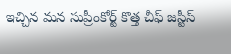ఇచ్చిన మన సుప్రీంకోర్ట్ కొత్త చీఫ్ జస్టీస్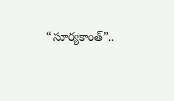“సూర్యకాంత్”..